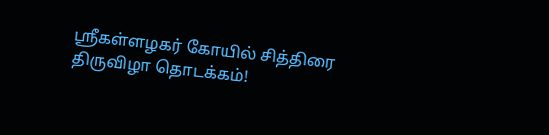ஸ்ரீகள்ளழகர் கோயில் சித்திரை திருவிழா தொடக்கம்!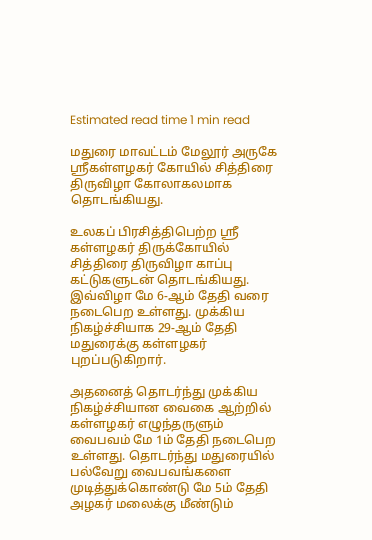Estimated read time 1 min read

மதுரை மாவட்டம் மேலூர் அருகே ஸ்ரீகள்ளழகர் கோயில் சித்திரை திருவிழா கோலாகலமாக தொடங்கியது.

உலகப் பிரசித்திபெற்ற ஸ்ரீ கள்ளழகர் திருக்கோயில் சித்திரை திருவிழா காப்பு கட்டுகளுடன் தொடங்கியது. இவ்விழா மே 6-ஆம் தேதி வரை நடைபெற உள்ளது. முக்கிய நிகழ்ச்சியாக 29-ஆம் தேதி மதுரைக்கு கள்ளழகர் புறப்படுகிறார்.

அதனைத் தொடர்ந்து முக்கிய நிகழ்ச்சியான வைகை ஆற்றில் கள்ளழகர் எழுந்தருளும் வைபவம் மே 1ம் தேதி நடைபெற உள்ளது. தொடர்ந்து மதுரையில் பல்வேறு வைபவங்களை முடித்துக்கொண்டு மே 5ம் தேதி அழகர் மலைக்கு மீண்டும்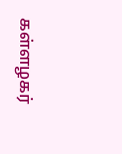கள்ளழகர்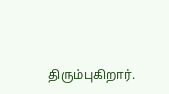திரும்புகிறார்.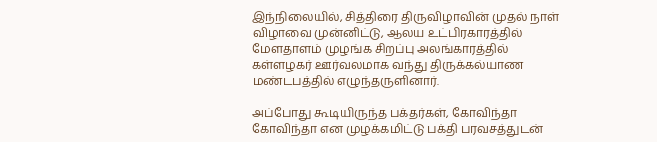இந்நிலையில், சித்திரை திருவிழாவின் முதல் நாள் விழாவை முன்னிட்டு, ஆலய உட்பிரகாரத்தில் மேளதாளம் முழங்க சிறப்பு அலங்காரத்தில் கள்ளழகர் ஊர்வலமாக வந்து திருக்கல்யாண மண்டபத்தில் எழுந்தருளினார்.

அப்போது கூடியிருந்த பக்தர்கள், கோவிந்தா கோவிந்தா என முழக்கமிட்டு பக்தி பரவசத்துடன்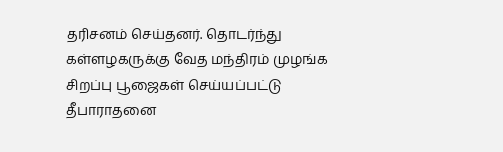தரிசனம் செய்தனர். தொடர்ந்து கள்ளழகருக்கு வேத மந்திரம் முழங்க சிறப்பு பூஜைகள் செய்யப்பட்டு தீபாராதனை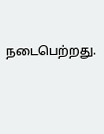நடைபெற்றது.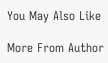You May Also Like

More From Author